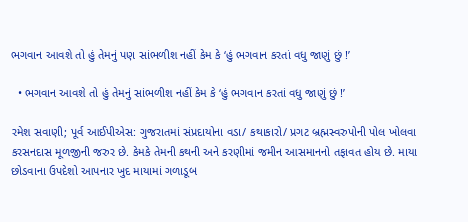ભગવાન આવશે તો હું તેમનું પણ સાંભળીશ નહીં કેમ કે ‘હું ભગવાન કરતાં વધુ જાણું છું !’

  • ભગવાન આવશે તો હું તેમનું સાંભળીશ નહીં કેમ કે ‘હું ભગવાન કરતાં વધુ જાણું છું !’

રમેશ સવાણી; પૂર્વ આઈપીએસ: ગુજરાતમાં સંપ્રદાયોના વડા/ કથાકારો/ પ્રગટ બ્રહ્મસ્વરુપોની પોલ ખોલવા કરસનદાસ મૂળજીની જરુર છે. કેમકે તેમની કથની અને કરણીમાં જમીન આસમાનનો તફાવત હોય છે. માયા છોડવાના ઉપદેશો આપનાર ખુદ માયામાં ગળાડૂબ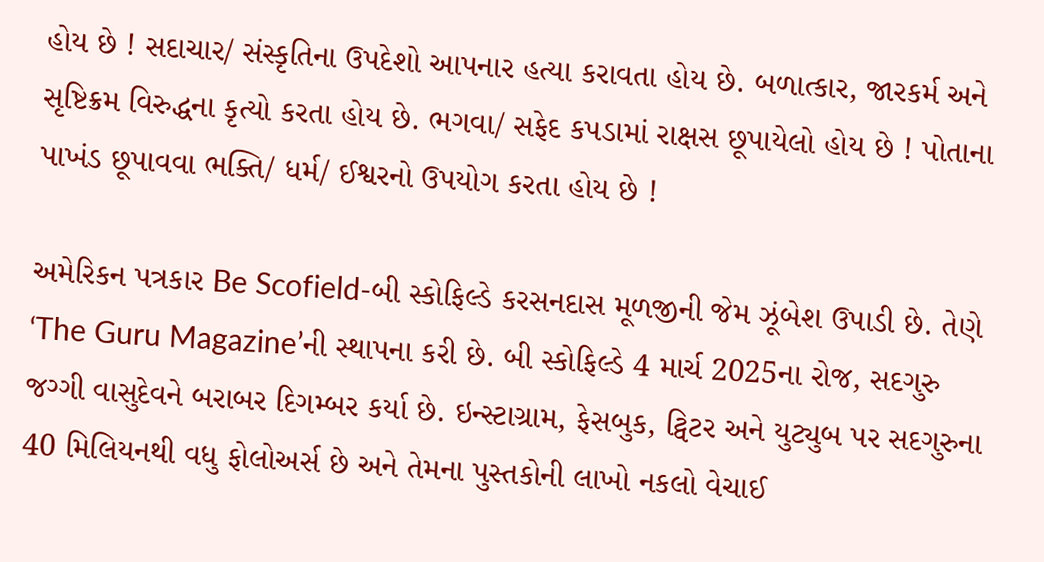હોય છે ! સદાચાર/ સંસ્કૃતિના ઉપદેશો આપનાર હત્યા કરાવતા હોય છે. બળાત્કાર, જારકર્મ અને સૃષ્ટિક્રમ વિરુદ્ધના કૃત્યો કરતા હોય છે. ભગવા/ સફેદ કપડામાં રાક્ષસ છૂપાયેલો હોય છે ! પોતાના પાખંડ છૂપાવવા ભક્તિ/ ધર્મ/ ઈશ્વરનો ઉપયોગ કરતા હોય છે !

અમેરિકન પત્રકાર Be Scofield-બી સ્કોફિલ્ડે કરસનદાસ મૂળજીની જેમ ઝૂંબેશ ઉપાડી છે. તેણે ‘The Guru Magazine’ની સ્થાપના કરી છે. બી સ્કોફિલ્ડે 4 માર્ચ 2025ના રોજ, સદગુરુ જગ્ગી વાસુદેવને બરાબર દિગમ્બર કર્યા છે. ઇન્સ્ટાગ્રામ, ફેસબુક, ટ્વિટર અને યુટ્યુબ પર સદગુરુના 40 મિલિયનથી વધુ ફોલોઅર્સ છે અને તેમના પુસ્તકોની લાખો નકલો વેચાઈ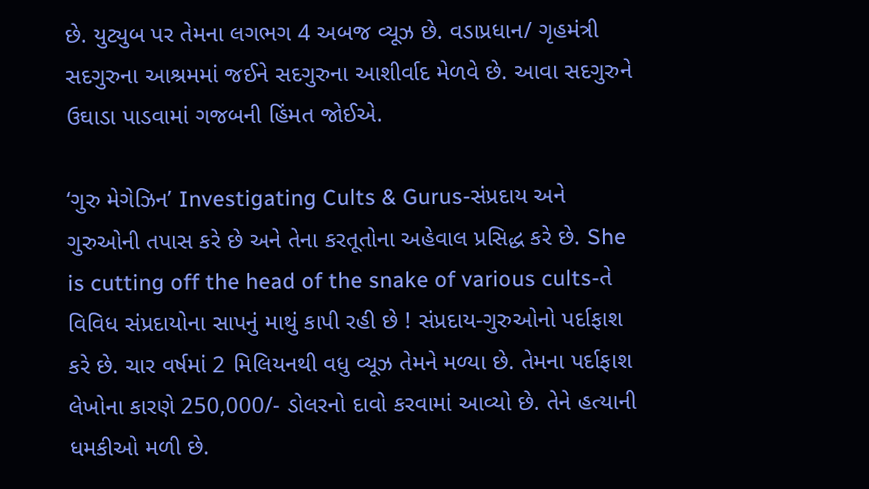છે. યુટ્યુબ પર તેમના લગભગ 4 અબજ વ્યૂઝ છે. વડાપ્રધાન/ ગૃહમંત્રી સદગુરુના આશ્રમમાં જઈને સદગુરુના આશીર્વાદ મેળવે છે. આવા સદગુરુને ઉઘાડા પાડવામાં ગજબની હિંમત જોઈએ.

‘ગુરુ મેગેઝિન’ Investigating Cults & Gurus-સંપ્રદાય અને ગુરુઓની તપાસ કરે છે અને તેના કરતૂતોના અહેવાલ પ્રસિદ્ધ કરે છે. She is cutting off the head of the snake of various cults-તે વિવિધ સંપ્રદાયોના સાપનું માથું કાપી રહી છે ! સંપ્રદાય-ગુરુઓનો પર્દાફાશ કરે છે. ચાર વર્ષમાં 2 મિલિયનથી વધુ વ્યૂઝ તેમને મળ્યા છે. તેમના પર્દાફાશ લેખોના કારણે 250,000/- ડોલરનો દાવો કરવામાં આવ્યો છે. તેને હત્યાની ધમકીઓ મળી છે.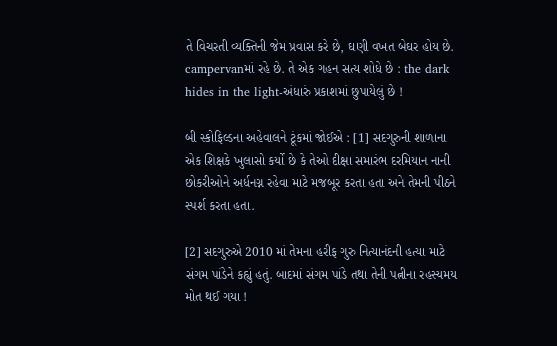તે વિચરતી વ્યક્તિની જેમ પ્રવાસ કરે છે, ઘણી વખત બેઘર હોય છે. campervanમાં રહે છે. તે એક ગહન સત્ય શોધે છે : the dark hides in the light-અંધારું પ્રકાશમાં છુપાયેલું છે !

બી સ્કોફિલ્ડના અહેવાલને ટૂંકમાં જોઈએ : [1] સદગુરુની શાળાના એક શિક્ષકે ખુલાસો કર્યો છે કે તેઓ દીક્ષા સમારંભ દરમિયાન નાની છોકરીઓને અર્ધનગ્ન રહેવા માટે મજબૂર કરતા હતા અને તેમની પીઠને સ્પર્શ કરતા હતા.

[2] સદગુરુએ 2010 માં તેમના હરીફ ગુરુ નિત્યાનંદની હત્યા માટે સંગમ પાંડેને કહ્યું હતું. બાદમાં સંગમ પાંડે તથા તેની પત્નીના રહસ્યમય મોત થઈ ગયા !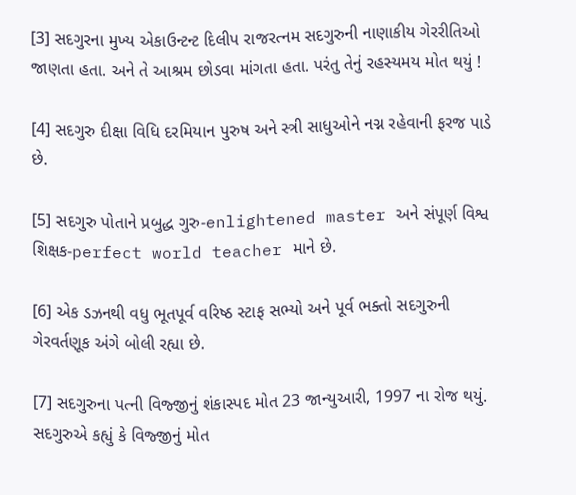[3] સદગુરના મુખ્ય એકાઉન્ટન્ટ દિલીપ રાજરત્નમ સદગુરુની નાણાકીય ગેરરીતિઓ જાણતા હતા. અને તે આશ્રમ છોડવા માંગતા હતા. પરંતુ તેનું રહસ્યમય મોત થયું !

[4] સદગુરુ દીક્ષા વિધિ દરમિયાન પુરુષ અને સ્ત્રી સાધુઓને નગ્ન રહેવાની ફરજ પાડે છે.

[5] સદગુરુ પોતાને પ્રબુદ્ધ ગુરુ-enlightened master અને સંપૂર્ણ વિશ્વ શિક્ષક-perfect world teacher માને છે.

[6] એક ડઝનથી વધુ ભૂતપૂર્વ વરિષ્ઠ સ્ટાફ સભ્યો અને પૂર્વ ભક્તો સદગુરુની ગેરવર્તણૂક અંગે બોલી રહ્યા છે.

[7] સદગુરુના પત્ની વિજ્જીનું શંકાસ્પદ મોત 23 જાન્યુઆરી, 1997 ના રોજ થયું. સદગુરુએ કહ્યું કે વિજ્જીનું મોત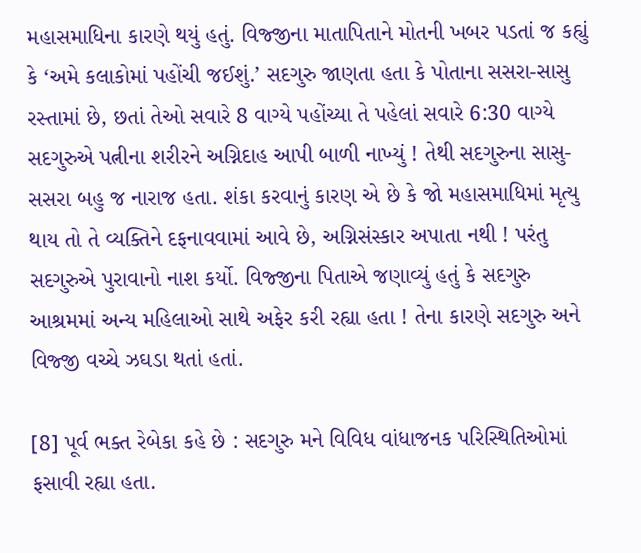મહાસમાધિના કારણે થયું હતું. વિજ્જીના માતાપિતાને મોતની ખબર પડતાં જ કહ્યું કે ‘અમે કલાકોમાં પહોંચી જઈશું.’ સદગુરુ જાણતા હતા કે પોતાના સસરા-સાસુ રસ્તામાં છે, છતાં તેઓ સવારે 8 વાગ્યે પહોંચ્યા તે પહેલાં સવારે 6:30 વાગ્યે સદગુરુએ પત્નીના શરીરને અગ્નિદાહ આપી બાળી નાખ્યું ! તેથી સદગુરુના સાસુ-સસરા બહુ જ નારાજ હતા. શંકા કરવાનું કારણ એ છે કે જો મહાસમાધિમાં મૃત્યુ થાય તો તે વ્યક્તિને દફનાવવામાં આવે છે, અગ્નિસંસ્કાર અપાતા નથી ! પરંતુ સદગુરુએ પુરાવાનો નાશ કર્યો. વિજ્જીના પિતાએ જણાવ્યું હતું કે સદગુરુ આશ્રમમાં અન્ય મહિલાઓ સાથે અફેર કરી રહ્યા હતા ! તેના કારણે સદગુરુ અને વિજ્જી વચ્ચે ઝઘડા થતાં હતાં.

[8] પૂર્વ ભક્ત રેબેકા કહે છે : સદગુરુ મને વિવિધ વાંધાજનક પરિસ્થિતિઓમાં ફસાવી રહ્યા હતા.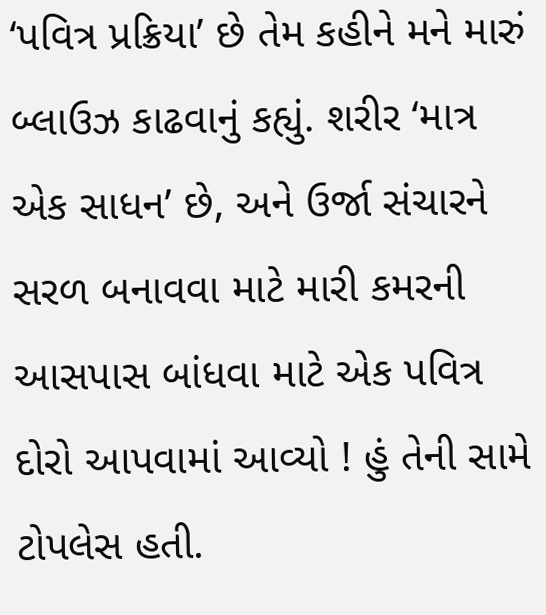‘પવિત્ર પ્રક્રિયા’ છે તેમ કહીને મને મારું બ્લાઉઝ કાઢવાનું કહ્યું. શરીર ‘માત્ર એક સાધન’ છે, અને ઉર્જા સંચારને સરળ બનાવવા માટે મારી કમરની આસપાસ બાંધવા માટે એક પવિત્ર દોરો આપવામાં આવ્યો ! હું તેની સામે ટોપલેસ હતી.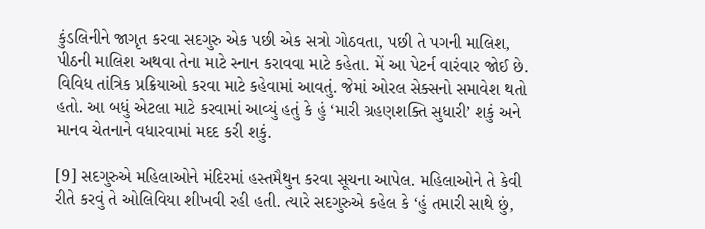કુંડલિનીને જાગૃત કરવા સદગુરુ એક પછી એક સત્રો ગોઠવતા, પછી તે પગની માલિશ, પીઠની માલિશ અથવા તેના માટે સ્નાન કરાવવા માટે કહેતા. મેં આ પેટર્ન વારંવાર જોઈ છે. વિવિધ તાંત્રિક પ્રક્રિયાઓ કરવા માટે કહેવામાં આવતું. જેમાં ઓરલ સેક્સનો સમાવેશ થતો હતો. આ બધું એટલા માટે કરવામાં આવ્યું હતું કે હું ‘મારી ગ્રહણશક્તિ સુધારી’ શકું અને માનવ ચેતનાને વધારવામાં મદદ કરી શકું.

[9] સદગુરુએ મહિલાઓને મંદિરમાં હસ્તમૈથુન કરવા સૂચના આપેલ. મહિલાઓને તે કેવી રીતે કરવું તે ઓલિવિયા શીખવી રહી હતી. ત્યારે સદગુરુએ કહેલ કે ‘હું તમારી સાથે છું,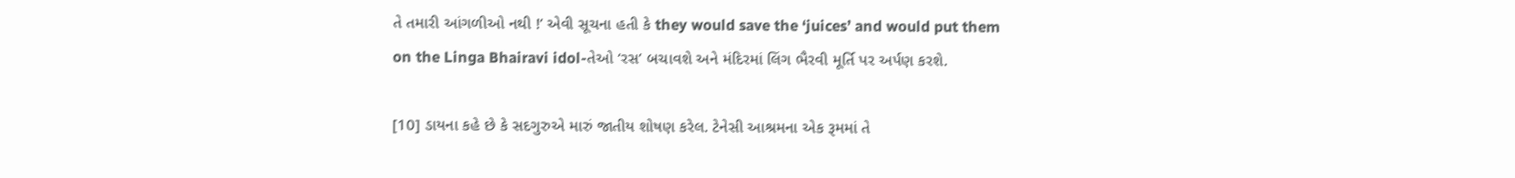તે તમારી આંગળીઓ નથી !’ એવી સૂચના હતી કે they would save the ‘juices’ and would put them on the Linga Bhairavi idol-તેઓ ‘રસ’ બચાવશે અને મંદિરમાં લિંગ ભૈરવી મૂર્તિ પર અર્પણ કરશે.

[10] ડાયના કહે છે કે સદગુરુએ મારું જાતીય શોષણ કરેલ. ટેનેસી આશ્રમના એક રૂમમાં તે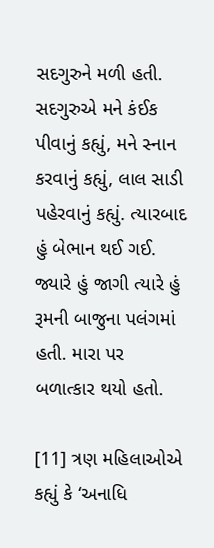સદગુરુને મળી હતી. સદગુરુએ મને કંઈક પીવાનું કહ્યું, મને સ્નાન કરવાનું કહ્યું, લાલ સાડી પહેરવાનું કહ્યું. ત્યારબાદ હું બેભાન થઈ ગઈ. જ્યારે હું જાગી ત્યારે હું રૂમની બાજુના પલંગમાં હતી. મારા પર બળાત્કાર થયો હતો.

[11] ત્રણ મહિલાઓએ કહ્યું કે ‘અનાધિ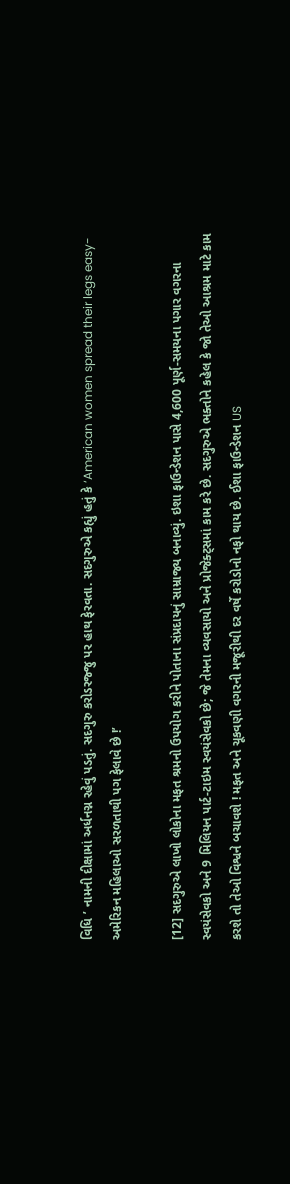વિધિ ’ નામની દીક્ષામાં અર્ધનગ્ન રહેવું પડતું. સદગુરુ કરોડરજ્જુ પર હાથ ફેરવતા. સદગુરુએ કહ્યું હતું કે ‘American women spread their legs easy-અમેરિકન મહિલાઓ સરળતાથી પગ ફેલાવે છે !’

[12] સદગુરુએ લાખો લોકોના મફત શ્રમનો ઉપયોગ કરીને પોતાના સંપ્રદાયનું સામ્રાજ્ય બનાવ્યું. ઇશા ફાઉન્ડેશન પાસે 4,600 પૂર્ણ-સમયના પગાર વગરના સ્વયંસેવકો અને 9 મિલિયન પાર્ટ-ટાઇમ સ્વયંસેવકો છે; જે તેમના વ્યવસાયો અને પ્રોજેક્ટ્સમાં કામ કરે છે. સદગુરુએ ભક્તોને કહેલ કે જો તેઓ આશ્રમ માટે કામ કરશે તો તેઓ વિશ્વને બચાવશે ! મફત અને ચૂકવણી વગરની મજૂરીથી દર વર્ષે કરોડોનો નફો થાય છે. ઈશા ફાઉન્ડેશન US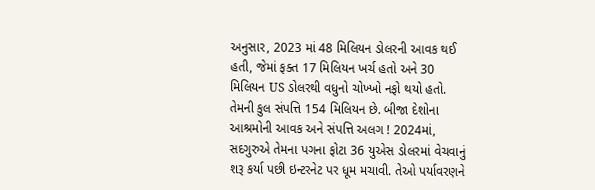અનુસાર, 2023 માં 48 મિલિયન ડોલરની આવક થઈ હતી, જેમાં ફક્ત 17 મિલિયન ખર્ચ હતો અને 30 મિલિયન US ડોલરથી વધુનો ચોખ્ખો નફો થયો હતો. તેમની કુલ સંપત્તિ 154 મિલિયન છે. બીજા દેશોના આશ્રમોની આવક અને સંપત્તિ અલગ ! 2024માં, સદગુરુએ તેમના પગના ફોટા 36 યુએસ ડોલરમાં વેચવાનું શરૂ કર્યા પછી ઇન્ટરનેટ પર ધૂમ મચાવી. તેઓ પર્યાવરણને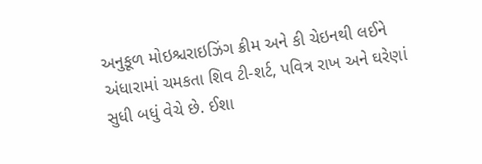અનુકૂળ મોઇશ્ચરાઇઝિંગ ક્રીમ અને કી ચેઇનથી લઈને અંધારામાં ચમકતા શિવ ટી-શર્ટ, પવિત્ર રાખ અને ઘરેણાં સુધી બધું વેચે છે. ઈશા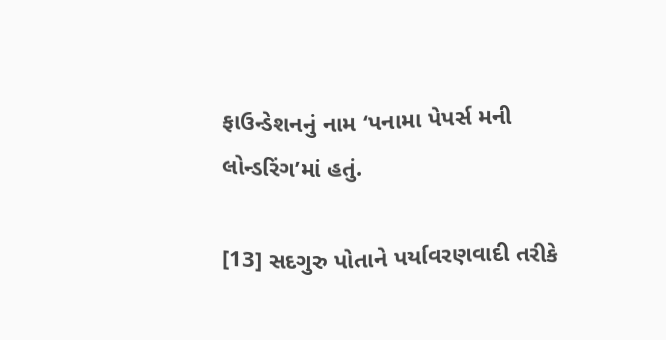ફાઉન્ડેશનનું નામ ‘પનામા પેપર્સ મની લોન્ડરિંગ’માં હતું.

[13] સદગુરુ પોતાને પર્યાવરણવાદી તરીકે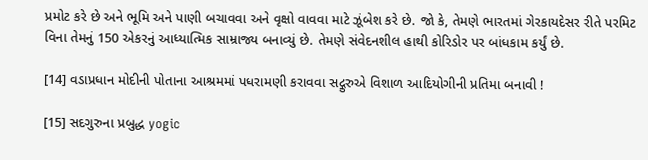પ્રમોટ કરે છે અને ભૂમિ અને પાણી બચાવવા અને વૃક્ષો વાવવા માટે ઝૂંબેશ કરે છે. જો કે, તેમણે ભારતમાં ગેરકાયદેસર રીતે પરમિટ વિના તેમનું 150 એકરનું આધ્યાત્મિક સામ્રાજ્ય બનાવ્યું છે. તેમણે સંવેદનશીલ હાથી કોરિડોર પર બાંધકામ કર્યું છે.

[14] વડાપ્રધાન મોદીની પોતાના આશ્રમમાં પધરામણી કરાવવા સદ્ગુરુએ વિશાળ આદિયોગીની પ્રતિમા બનાવી !

[15] સદગુરુના પ્રબુદ્ધ yogic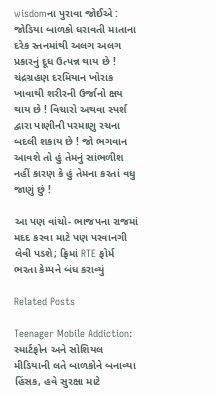wisdomના પુરાવા જોઈએ : જોડિયા બાળકો ધરાવતી માતાના દરેક સ્તનમાંથી અલગ અલગ પ્રકારનું દૂધ ઉત્પન્ન થાય છે ! ચંદ્રગ્રહણ દરમિયાન ખોરાક ખાવાથી શરીરની ઉર્જાનો ક્ષય થાય છે ! વિચારો અથવા સ્પર્શ દ્વારા પાણીની પરમાણુ રચના બદલી શકાય છે ! જો ભગવાન આવશે તો હું તેમનું સાંભળીશ નહીં કારણ કે હું તેમના કરતાં વધુ જાણું છું !

આ પણ વાંચો- ભાજપના રાજમાં મદદ કરવા માટે પણ પરવાનગી લેવી પડશે; ફ્રિમાં RTE ફોર્મ ભરતા કેમ્પને બંધ કરાવ્યું

Related Posts

Teenager Mobile Addiction: સ્માર્ટફોન અને સોશિયલ મીડિયાની લતે બાળકોને બનાવ્યા હિંસક, હવે સુરક્ષા માટે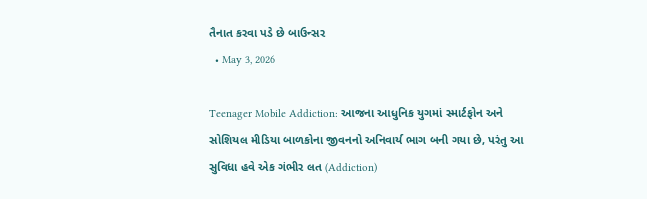તૈનાત કરવા પડે છે બાઉન્સર
  • May 3, 2026

Teenager Mobile Addiction: આજના આધુનિક યુગમાં સ્માર્ટફોન અને સોશિયલ મીડિયા બાળકોના જીવનનો અનિવાર્ય ભાગ બની ગયા છે, પરંતુ આ સુવિધા હવે એક ગંભીર લત (Addiction)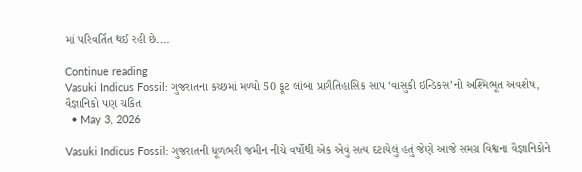માં પરિવર્તિત થઈ રહી છે.…

Continue reading
Vasuki Indicus Fossil: ગુજરાતના કચ્છમાં મળ્યો 50 ફૂટ લાંબા પ્રાગૈતિહાસિક સાપ ‘વાસુકી ઇન્ડિકસ’નો અશ્મિભૂત અવશેષ, વૈજ્ઞાનિકો પણ ચકિત
  • May 3, 2026

Vasuki Indicus Fossil: ગુજરાતની ધૂળભરી જમીન નીચે વર્ષોથી એક એવું સત્ય દટાયેલું હતું જેણે આજે સમગ્ર વિશ્વના વૈજ્ઞાનિકોને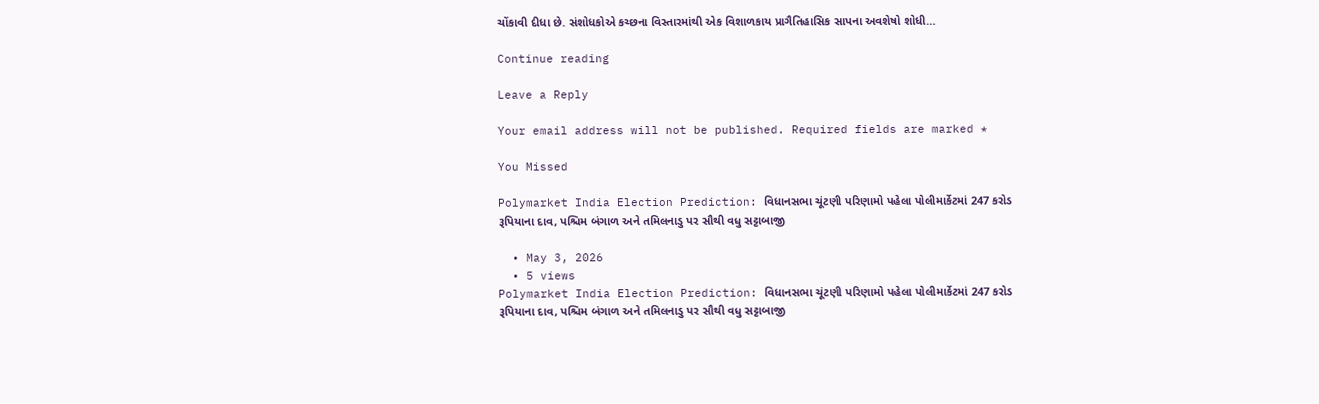ચોંકાવી દીધા છે. સંશોધકોએ કચ્છના વિસ્તારમાંથી એક વિશાળકાય પ્રાગૈતિહાસિક સાપના અવશેષો શોધી…

Continue reading

Leave a Reply

Your email address will not be published. Required fields are marked *

You Missed

Polymarket India Election Prediction: વિધાનસભા ચૂંટણી પરિણામો પહેલા પોલીમાર્કેટમાં 247 કરોડ રૂપિયાના દાવ, પશ્ચિમ બંગાળ અને તમિલનાડુ પર સૌથી વધુ સટ્ટાબાજી

  • May 3, 2026
  • 5 views
Polymarket India Election Prediction: વિધાનસભા ચૂંટણી પરિણામો પહેલા પોલીમાર્કેટમાં 247 કરોડ રૂપિયાના દાવ, પશ્ચિમ બંગાળ અને તમિલનાડુ પર સૌથી વધુ સટ્ટાબાજી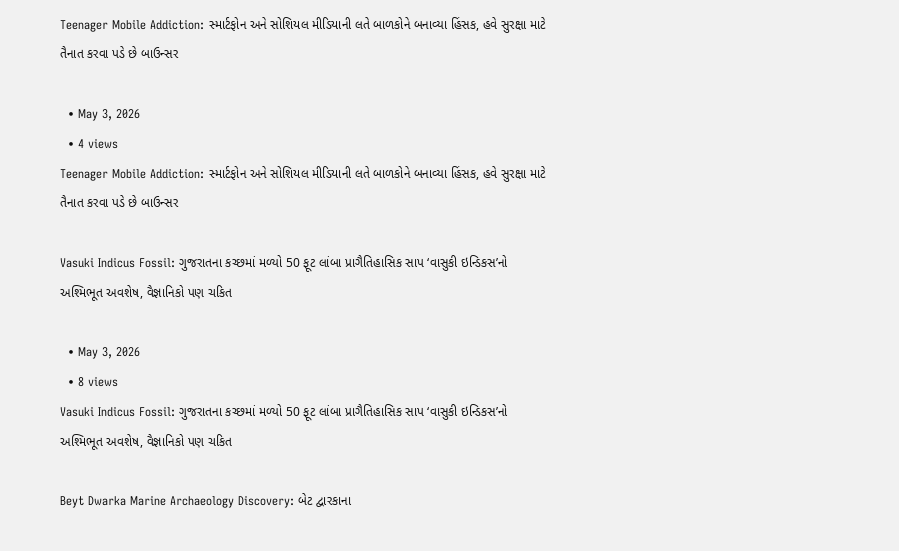Teenager Mobile Addiction: સ્માર્ટફોન અને સોશિયલ મીડિયાની લતે બાળકોને બનાવ્યા હિંસક, હવે સુરક્ષા માટે તૈનાત કરવા પડે છે બાઉન્સર

  • May 3, 2026
  • 4 views
Teenager Mobile Addiction: સ્માર્ટફોન અને સોશિયલ મીડિયાની લતે બાળકોને બનાવ્યા હિંસક, હવે સુરક્ષા માટે તૈનાત કરવા પડે છે બાઉન્સર

Vasuki Indicus Fossil: ગુજરાતના કચ્છમાં મળ્યો 50 ફૂટ લાંબા પ્રાગૈતિહાસિક સાપ ‘વાસુકી ઇન્ડિકસ’નો અશ્મિભૂત અવશેષ, વૈજ્ઞાનિકો પણ ચકિત

  • May 3, 2026
  • 8 views
Vasuki Indicus Fossil: ગુજરાતના કચ્છમાં મળ્યો 50 ફૂટ લાંબા પ્રાગૈતિહાસિક સાપ ‘વાસુકી ઇન્ડિકસ’નો અશ્મિભૂત અવશેષ, વૈજ્ઞાનિકો પણ ચકિત

Beyt Dwarka Marine Archaeology Discovery: બેટ દ્વારકાના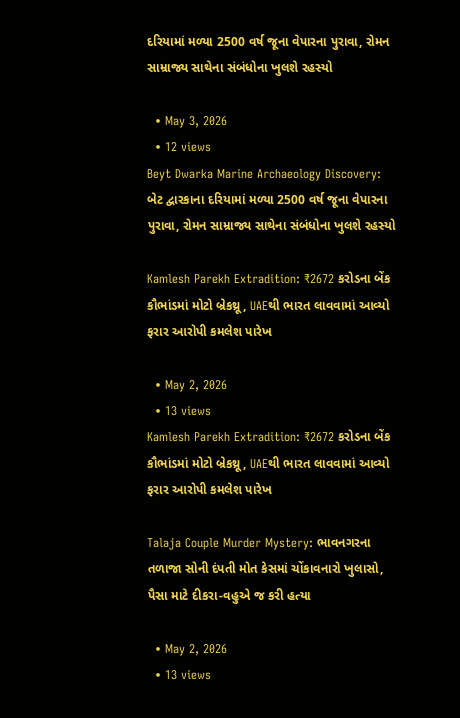દરિયામાં મળ્યા 2500 વર્ષ જૂના વેપારના પુરાવા, રોમન સામ્રાજ્ય સાથેના સંબંધોના ખુલશે રહસ્યો

  • May 3, 2026
  • 12 views
Beyt Dwarka Marine Archaeology Discovery: બેટ દ્વારકાના દરિયામાં મળ્યા 2500 વર્ષ જૂના વેપારના પુરાવા, રોમન સામ્રાજ્ય સાથેના સંબંધોના ખુલશે રહસ્યો

Kamlesh Parekh Extradition: ₹2672 કરોડના બેંક કૌભાંડમાં મોટો બ્રેકથ્રૂ, UAEથી ભારત લાવવામાં આવ્યો ફરાર આરોપી કમલેશ પારેખ

  • May 2, 2026
  • 13 views
Kamlesh Parekh Extradition: ₹2672 કરોડના બેંક કૌભાંડમાં મોટો બ્રેકથ્રૂ, UAEથી ભારત લાવવામાં આવ્યો ફરાર આરોપી કમલેશ પારેખ

Talaja Couple Murder Mystery: ભાવનગરના તળાજા સોની દંપતી મોત કેસમાં ચોંકાવનારો ખુલાસો, પૈસા માટે દીકરા-વહુએ જ કરી હત્યા

  • May 2, 2026
  • 13 views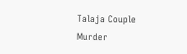Talaja Couple Murder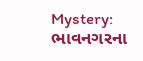Mystery: ભાવનગરના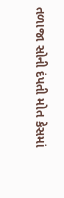તળાજા સોની દંપતી મોત કેસમાં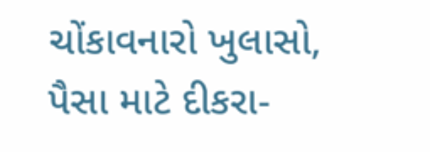ચોંકાવનારો ખુલાસો, પૈસા માટે દીકરા-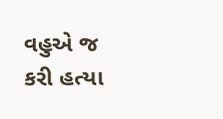વહુએ જ કરી હત્યા